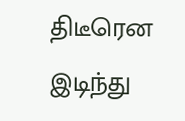திடீரென இடிந்து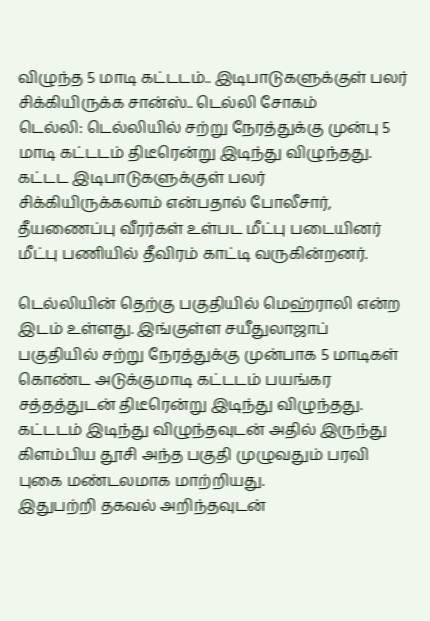விழுந்த 5 மாடி கட்டடம்.. இடிபாடுகளுக்குள் பலர் சிக்கியிருக்க சான்ஸ்.. டெல்லி சோகம்
டெல்லி: டெல்லியில் சற்று நேரத்துக்கு முன்பு 5 மாடி கட்டடம் திடீரென்று இடிந்து விழுந்தது. கட்டட இடிபாடுகளுக்குள் பலர் சிக்கியிருக்கலாம் என்பதால் போலீசார், தீயணைப்பு வீரர்கள் உள்பட மீட்பு படையினர் மீட்பு பணியில் தீவிரம் காட்டி வருகின்றனர்.

டெல்லியின் தெற்கு பகுதியில் மெஹ்ராலி என்ற இடம் உள்ளது. இங்குள்ள சயீதுலாஜாப் பகுதியில் சற்று நேரத்துக்கு முன்பாக 5 மாடிகள் கொண்ட அடுக்குமாடி கட்டடம் பயங்கர சத்தத்துடன் திடீரென்று இடிந்து விழுந்தது. கட்டடம் இடிந்து விழுந்தவுடன் அதில் இருந்து கிளம்பிய தூசி அந்த பகுதி முழுவதும் பரவி புகை மண்டலமாக மாற்றியது.
இதுபற்றி தகவல் அறிந்தவுடன்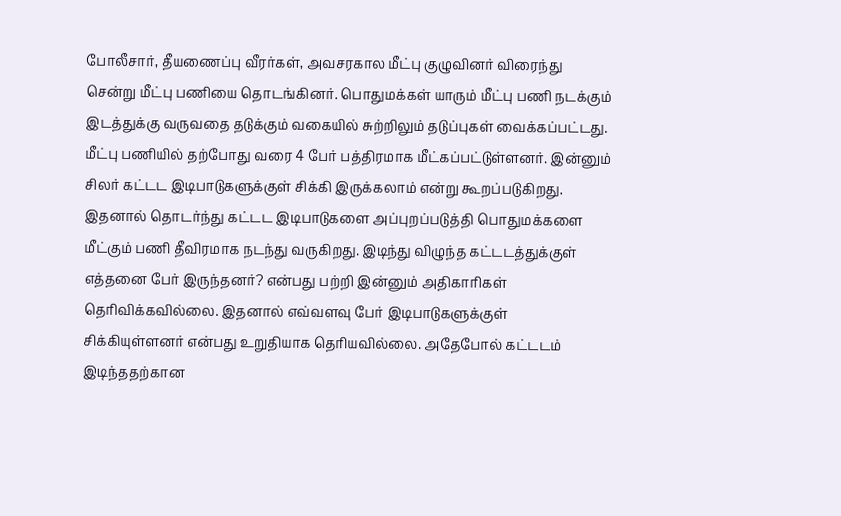போலீசார், தீயணைப்பு வீரர்கள், அவசரகால மீட்பு குழுவினர் விரைந்து சென்று மீட்பு பணியை தொடங்கினர். பொதுமக்கள் யாரும் மீட்பு பணி நடக்கும் இடத்துக்கு வருவதை தடுக்கும் வகையில் சுற்றிலும் தடுப்புகள் வைக்கப்பட்டது. மீட்பு பணியில் தற்போது வரை 4 பேர் பத்திரமாக மீட்கப்பட்டுள்ளனர். இன்னும் சிலர் கட்டட இடிபாடுகளுக்குள் சிக்கி இருக்கலாம் என்று கூறப்படுகிறது.
இதனால் தொடர்ந்து கட்டட இடிபாடுகளை அப்புறப்படுத்தி பொதுமக்களை மீட்கும் பணி தீவிரமாக நடந்து வருகிறது. இடிந்து விழுந்த கட்டடத்துக்குள் எத்தனை பேர் இருந்தனர்? என்பது பற்றி இன்னும் அதிகாரிகள் தெரிவிக்கவில்லை. இதனால் எவ்வளவு பேர் இடிபாடுகளுக்குள் சிக்கியுள்ளனர் என்பது உறுதியாக தெரியவில்லை. அதேபோல் கட்டடம் இடிந்ததற்கான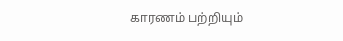காரணம் பற்றியும்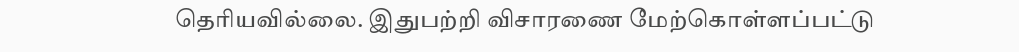தெரியவில்லை. இதுபற்றி விசாரணை மேற்கொள்ளப்பட்டு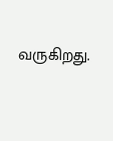வருகிறது.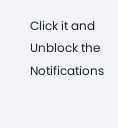Click it and Unblock the Notifications